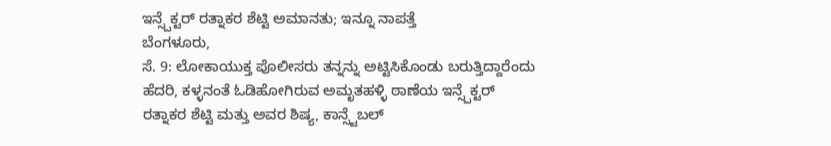ಇನ್ಸ್ಪೆಕ್ಟರ್ ರತ್ನಾಕರ ಶೆಟ್ಟಿ ಅಮಾನತು; ಇನ್ನೂ ನಾಪತ್ತೆ
ಬೆಂಗಳೂರು,
ಸೆ. 9: ಲೋಕಾಯುಕ್ತ ಪೊಲೀಸರು ತನ್ನನ್ನು ಅಟ್ಟಿಸಿಕೊಂಡು ಬರುತ್ತಿದ್ದಾರೆಂದು ಹೆದರಿ, ಕಳ್ಳನಂತೆ ಓಡಿಹೋಗಿರುವ ಅಮೃತಹಳ್ಳಿ ಠಾಣೆಯ ಇನ್ಸ್ಪೆಕ್ಟರ್ ರತ್ನಾಕರ ಶೆಟ್ಟಿ ಮತ್ತು ಅವರ ಶಿಷ್ಯ, ಕಾನ್ಸ್ಟೆಬಲ್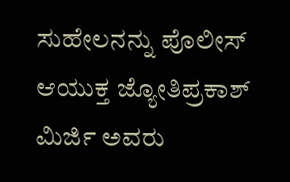ಸುಹೇಲನನ್ನು ಪೊಲೀಸ್ ಆಯುಕ್ತ ಜ್ಯೋತಿಪ್ರಕಾಶ್ ಮಿರ್ಜಿ ಅವರು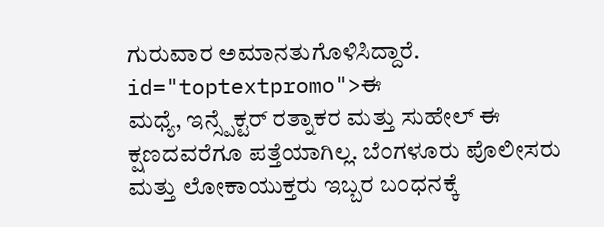ಗುರುವಾರ ಅಮಾನತುಗೊಳಿಸಿದ್ದಾರೆ. id="toptextpromo">ಈ
ಮಧ್ಯೆ, ಇನ್ಸ್ಪೆಕ್ಟರ್ ರತ್ನಾಕರ ಮತ್ತು ಸುಹೇಲ್ ಈ ಕ್ಷಣದವರೆಗೂ ಪತ್ತೆಯಾಗಿಲ್ಲ. ಬೆಂಗಳೂರು ಪೊಲೀಸರು ಮತ್ತು ಲೋಕಾಯುಕ್ತರು ಇಬ್ಬರ ಬಂಧನಕ್ಕೆ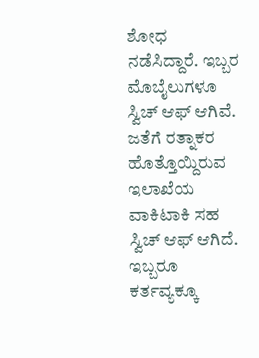ಶೋಧ ನಡೆಸಿದ್ದಾರೆ. ಇಬ್ಬರ ಮೊಬೈಲುಗಳೂ ಸ್ವಿಚ್ ಆಫ್ ಆಗಿವೆ. ಜತೆಗೆ ರತ್ನಾಕರ ಹೊತ್ತೊಯ್ದಿರುವ ಇಲಾಖೆಯ ವಾಕಿಟಾಕಿ ಸಹ ಸ್ವಿಚ್ ಆಫ್ ಆಗಿದೆ. ಇಬ್ಬರೂ ಕರ್ತವ್ಯಕ್ಕೂ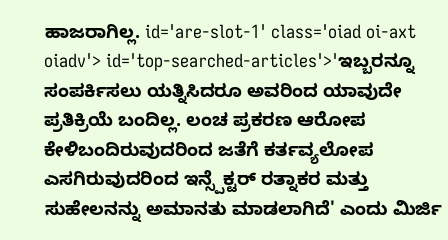ಹಾಜರಾಗಿಲ್ಲ. id='are-slot-1' class='oiad oi-axt oiadv'> id='top-searched-articles'>'ಇಬ್ಬರನ್ನೂ
ಸಂಪರ್ಕಿಸಲು ಯತ್ನಿಸಿದರೂ ಅವರಿಂದ ಯಾವುದೇ ಪ್ರತಿಕ್ರಿಯೆ ಬಂದಿಲ್ಲ. ಲಂಚ ಪ್ರಕರಣ ಆರೋಪ ಕೇಳಿಬಂದಿರುವುದರಿಂದ ಜತೆಗೆ ಕರ್ತವ್ಯಲೋಪ ಎಸಗಿರುವುದರಿಂದ ಇನ್ಸ್ಪೆಕ್ಟರ್ ರತ್ನಾಕರ ಮತ್ತು ಸುಹೇಲನನ್ನು ಅಮಾನತು ಮಾಡಲಾಗಿದೆ' ಎಂದು ಮಿರ್ಜಿ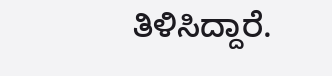ತಿಳಿಸಿದ್ದಾರೆ.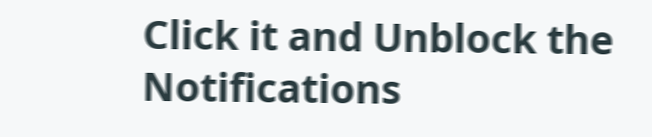Click it and Unblock the Notifications